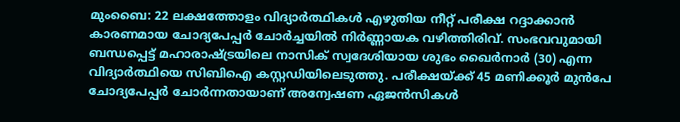മുംബൈ: 22 ലക്ഷത്തോളം വിദ്യാർത്ഥികൾ എഴുതിയ നീറ്റ് പരീക്ഷ റദ്ദാക്കാൻ കാരണമായ ചോദ്യപേപ്പർ ചോർച്ചയിൽ നിർണ്ണായക വഴിത്തിരിവ്. സംഭവവുമായി ബന്ധപ്പെട്ട് മഹാരാഷ്ട്രയിലെ നാസിക് സ്വദേശിയായ ശുഭം ഖൈർനാർ (30) എന്ന വിദ്യാർത്ഥിയെ സിബിഐ കസ്റ്റഡിയിലെടുത്തു. പരീക്ഷയ്ക്ക് 45 മണിക്കൂർ മുൻപേ ചോദ്യപേപ്പർ ചോർന്നതായാണ് അന്വേഷണ ഏജൻസികൾ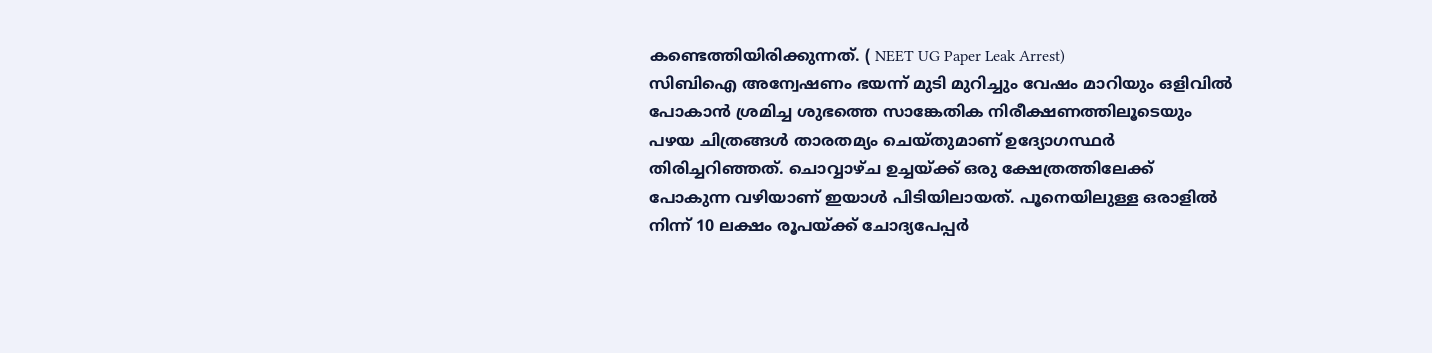കണ്ടെത്തിയിരിക്കുന്നത്. ( NEET UG Paper Leak Arrest)
സിബിഐ അന്വേഷണം ഭയന്ന് മുടി മുറിച്ചും വേഷം മാറിയും ഒളിവിൽ പോകാൻ ശ്രമിച്ച ശുഭത്തെ സാങ്കേതിക നിരീക്ഷണത്തിലൂടെയും പഴയ ചിത്രങ്ങൾ താരതമ്യം ചെയ്തുമാണ് ഉദ്യോഗസ്ഥർ തിരിച്ചറിഞ്ഞത്. ചൊവ്വാഴ്ച ഉച്ചയ്ക്ക് ഒരു ക്ഷേത്രത്തിലേക്ക് പോകുന്ന വഴിയാണ് ഇയാൾ പിടിയിലായത്. പൂനെയിലുള്ള ഒരാളിൽ നിന്ന് 10 ലക്ഷം രൂപയ്ക്ക് ചോദ്യപേപ്പർ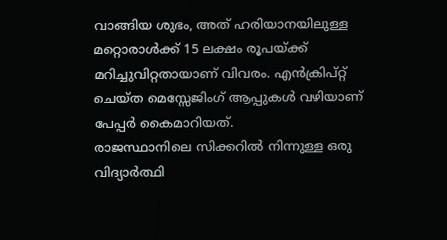വാങ്ങിയ ശുഭം, അത് ഹരിയാനയിലുള്ള മറ്റൊരാൾക്ക് 15 ലക്ഷം രൂപയ്ക്ക് മറിച്ചുവിറ്റതായാണ് വിവരം. എൻക്രിപ്റ്റ് ചെയ്ത മെസ്സേജിംഗ് ആപ്പുകൾ വഴിയാണ് പേപ്പർ കൈമാറിയത്.
രാജസ്ഥാനിലെ സിക്കറിൽ നിന്നുള്ള ഒരു വിദ്യാർത്ഥി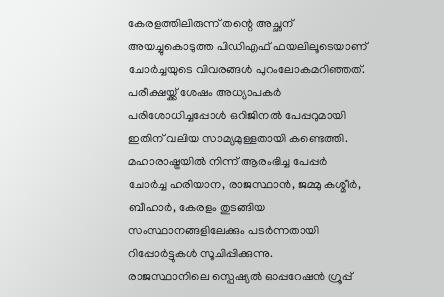കേരളത്തിലിരുന്ന് തന്റെ അച്ഛന് അയച്ചുകൊടുത്ത പിഡിഎഫ് ഫയലിലൂടെയാണ് ചോർച്ചയുടെ വിവരങ്ങൾ പുറംലോകമറിഞ്ഞത്. പരീക്ഷയ്ക്ക് ശേഷം അധ്യാപകർ പരിശോധിച്ചപ്പോൾ ഒറിജിനൽ പേപ്പറുമായി ഇതിന് വലിയ സാമ്യമുള്ളതായി കണ്ടെത്തി. മഹാരാഷ്ട്രയിൽ നിന്ന് ആരംഭിച്ച പേപ്പർ ചോർച്ച ഹരിയാന, രാജസ്ഥാൻ, ജമ്മു കശ്മീർ, ബീഹാർ, കേരളം തുടങ്ങിയ സംസ്ഥാനങ്ങളിലേക്കും പടർന്നതായി റിപ്പോർട്ടുകൾ സൂചിപ്പിക്കുന്നു.
രാജസ്ഥാനിലെ സ്പെഷ്യൽ ഓപ്പറേഷൻ ഗ്രൂപ്പ്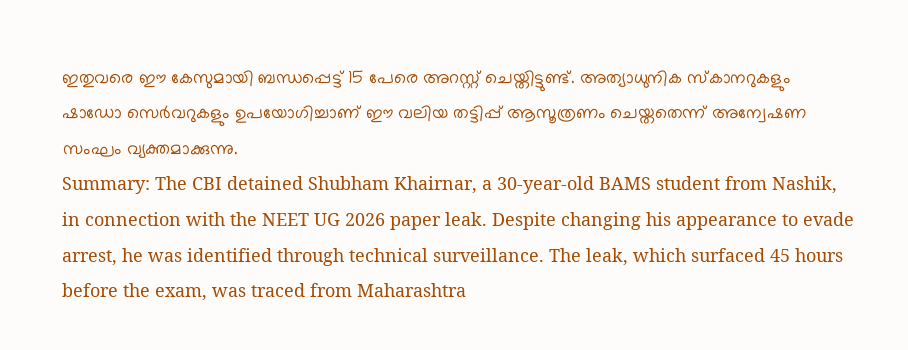ഇതുവരെ ഈ കേസുമായി ബന്ധപ്പെട്ട് 15 പേരെ അറസ്റ്റ് ചെയ്തിട്ടുണ്ട്. അത്യാധുനിക സ്കാനറുകളും ഷാഡോ സെർവറുകളും ഉപയോഗിച്ചാണ് ഈ വലിയ തട്ടിപ്പ് ആസൂത്രണം ചെയ്തതെന്ന് അന്വേഷണ സംഘം വ്യക്തമാക്കുന്നു.
Summary: The CBI detained Shubham Khairnar, a 30-year-old BAMS student from Nashik, in connection with the NEET UG 2026 paper leak. Despite changing his appearance to evade arrest, he was identified through technical surveillance. The leak, which surfaced 45 hours before the exam, was traced from Maharashtra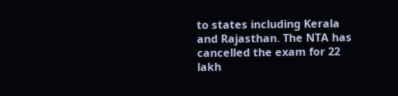to states including Kerala and Rajasthan. The NTA has cancelled the exam for 22 lakh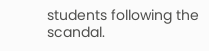students following the scandal.